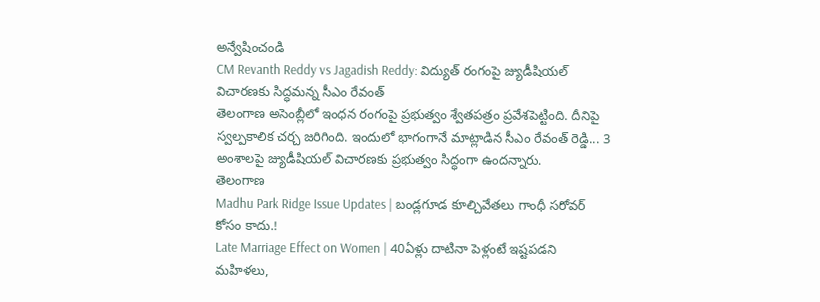అన్వేషించండి
CM Revanth Reddy vs Jagadish Reddy: విద్యుత్ రంగంపై జ్యుడీషియల్ విచారణకు సిద్ధమన్న సీఎం రేవంత్
తెలంగాణ అసెంబ్లీలో ఇంధన రంగంపై ప్రభుత్వం శ్వేతపత్రం ప్రవేశపెట్టింది. దీనిపై స్వల్పకాలిక చర్చ జరిగింది. ఇందులో భాగంగానే మాట్లాడిన సీఎం రేవంత్ రెడ్డి... 3 అంశాలపై జ్యుడీషియల్ విచారణకు ప్రభుత్వం సిద్ధంగా ఉందన్నారు.
తెలంగాణ
Madhu Park Ridge Issue Updates | బండ్లగూడ కూల్చివేతలు గాంధీ సరోవర్ కోసం కాదు.!
Late Marriage Effect on Women | 40ఏళ్లు దాటినా పెళ్లంటే ఇష్టపడని మహిళలు,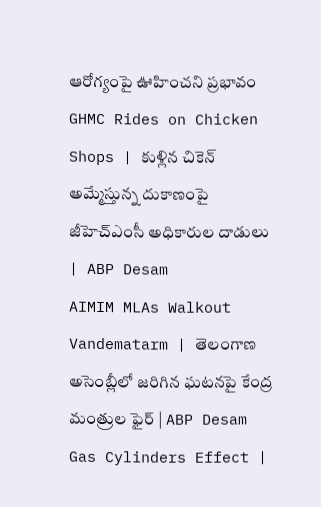ఆరోగ్యంపై ఊహించని ప్రభావం
GHMC Rides on Chicken Shops | కుళ్లిన చికెన్ అమ్మేస్తున్న దుకాణంపై జీహెచ్ఎంసీ అధికారుల దాడులు | ABP Desam
AIMIM MLAs Walkout Vandematarm | తెలంగాణ అసెంబ్లీలో జరిగిన ఘటనపై కేంద్ర మంత్రుల ఫైర్ | ABP Desam
Gas Cylinders Effect |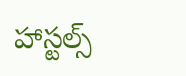హాస్టల్స్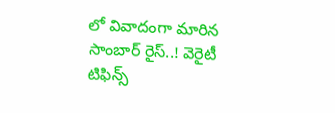లో వివాదంగా మారిన సాంబార్ రైస్..! వెరైటీ టిఫిన్స్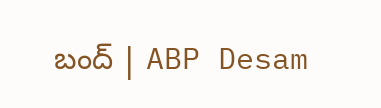బంద్ | ABP Desam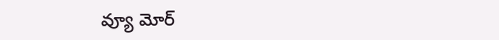వ్యూ మోర్